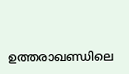ഉത്തരാഖണ്ഡിലെ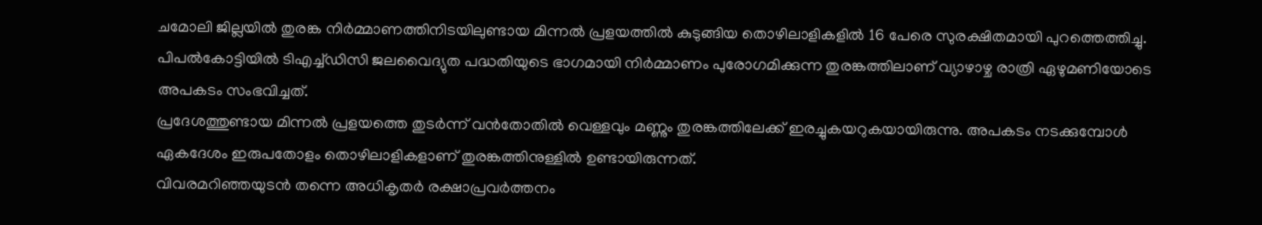ചമോലി ജില്ലയിൽ തുരങ്ക നിർമ്മാണത്തിനിടയിലുണ്ടായ മിന്നൽ പ്രളയത്തിൽ കുടുങ്ങിയ തൊഴിലാളികളിൽ 16 പേരെ സുരക്ഷിതമായി പുറത്തെത്തിച്ചു. പിപൽകോട്ടിയിൽ ടിഎച്ച്ഡിസി ജലവൈദ്യുത പദ്ധതിയുടെ ഭാഗമായി നിർമ്മാണം പുരോഗമിക്കുന്ന തുരങ്കത്തിലാണ് വ്യാഴാഴ്ച രാത്രി ഏഴുമണിയോടെ അപകടം സംഭവിച്ചത്.
പ്രദേശത്തുണ്ടായ മിന്നൽ പ്രളയത്തെ തുടർന്ന് വൻതോതിൽ വെള്ളവും മണ്ണും തുരങ്കത്തിലേക്ക് ഇരച്ചുകയറുകയായിരുന്നു. അപകടം നടക്കുമ്പോൾ ഏകദേശം ഇരുപതോളം തൊഴിലാളികളാണ് തുരങ്കത്തിനുള്ളിൽ ഉണ്ടായിരുന്നത്.
വിവരമറിഞ്ഞയുടൻ തന്നെ അധികൃതർ രക്ഷാപ്രവർത്തനം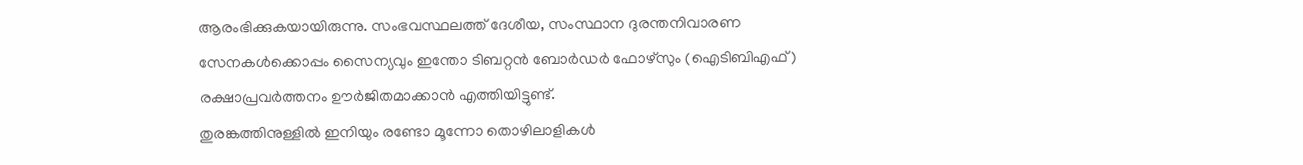ആരംഭിക്കുകയായിരുന്നു. സംഭവസ്ഥലത്ത് ദേശീയ, സംസ്ഥാന ദുരന്തനിവാരണ സേനകൾക്കൊപ്പം സൈന്യവും ഇന്തോ ടിബറ്റൻ ബോർഡർ ഫോഴ്സും (ഐടിബിഎഫ്) രക്ഷാപ്രവർത്തനം ഊർജിതമാക്കാൻ എത്തിയിട്ടുണ്ട്.
തുരങ്കത്തിനുള്ളിൽ ഇനിയും രണ്ടോ മൂന്നോ തൊഴിലാളികൾ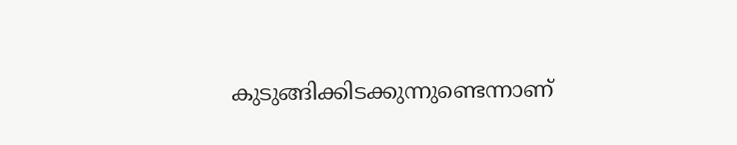കുടുങ്ങിക്കിടക്കുന്നുണ്ടെന്നാണ്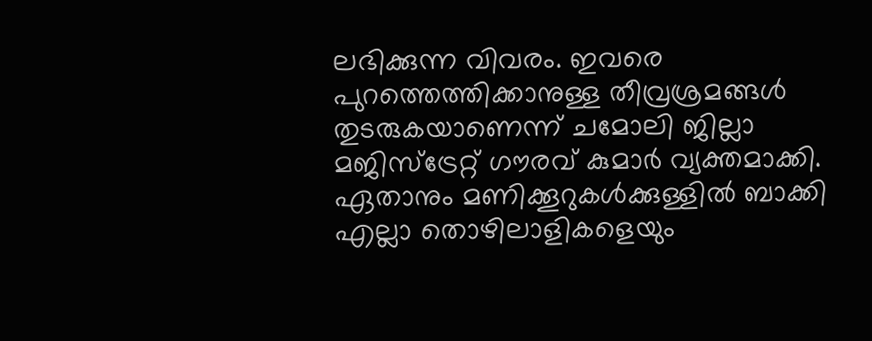ലഭിക്കുന്ന വിവരം. ഇവരെ പുറത്തെത്തിക്കാനുള്ള തീവ്രശ്രമങ്ങൾ തുടരുകയാണെന്ന് ചമോലി ജില്ലാ മജിസ്ട്രേറ്റ് ഗൗരവ് കുമാർ വ്യക്തമാക്കി.
ഏതാനും മണിക്കൂറുകൾക്കുള്ളിൽ ബാക്കി എല്ലാ തൊഴിലാളികളെയും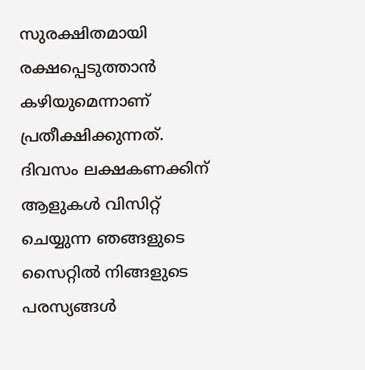സുരക്ഷിതമായി രക്ഷപ്പെടുത്താൻ കഴിയുമെന്നാണ് പ്രതീക്ഷിക്കുന്നത്.
ദിവസം ലക്ഷകണക്കിന് ആളുകൾ വിസിറ്റ് ചെയ്യുന്ന ഞങ്ങളുടെ സൈറ്റിൽ നിങ്ങളുടെ പരസ്യങ്ങൾ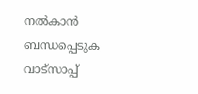നൽകാൻ ബന്ധപ്പെടുക വാട്സാപ്പ്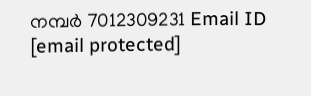നമ്പർ 7012309231 Email ID [email protected]